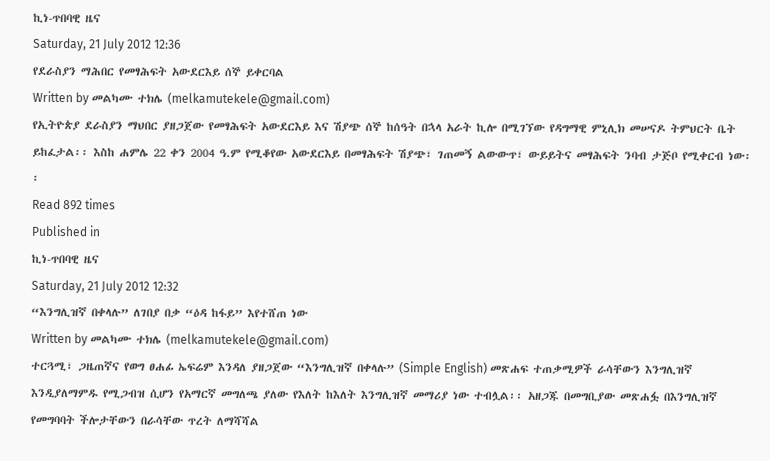ኪነ-ጥበባዊ ዜና
Saturday, 21 July 2012 12:36
የደራስያን ማሕበር የመፃሕፍት አውደርእይ ሰኞ ይቀርባል
Written by መልካሙ ተክሌ (melkamutekele@gmail.com)
የኢትዮጵያ ደራስያን ማህበር ያዘጋጀው የመፃሕፍት አውደርእይ እና ሽያጭ ሰኞ ከሰዓት በኋላ አራት ኪሎ በሚገኘው የዳግማዊ ምኒሊክ መሠናዶ ትምህርት ቤት ይከፈታል፡፡ እስከ ሐምሌ 22 ቀን 2004 ዓ.ም የሚቆየው አውደርእይ በመፃሕፍት ሽያጭ፣ ገጠመኝ ልውውጥ፣ ውይይትና መፃሕፍት ንባብ ታጅቦ የሚቀርብ ነው፡፡
Read 892 times
Published in
ኪነ-ጥበባዊ ዜና
Saturday, 21 July 2012 12:32
“እንግሊዝኛ በቀላሉ” ለገበያ በቃ “ዕዳ ከፋይ” እየተሸጠ ነው
Written by መልካሙ ተክሌ (melkamutekele@gmail.com)
ተርጓሚ፣ ጋዜጠኛና የወግ ፀሐፊ ኤፍሬም እንዳለ ያዘጋጀው “እንግሊዝኛ በቀላሉ” (Simple English) መጽሐፍ ተጠቃሚዎች ራሳቸውን እንግሊዝኛ እንዲያለማምዱ የሚጋብዝ ሲሆን የአማርኛ መግለጫ ያለው የእለት ከእለት እንግሊዝኛ መማሪያ ነው ተብሏል፡፡ አዘጋጁ በመግቢያው መጽሐፏ በእንግሊዝኛ የመግባባት ችሎታቸውን በራሳቸው ጥረት ለማሻሻል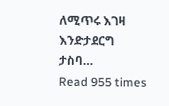ለሚጥሩ እገዛ እንድታደርግ ታስባ…
Read 955 times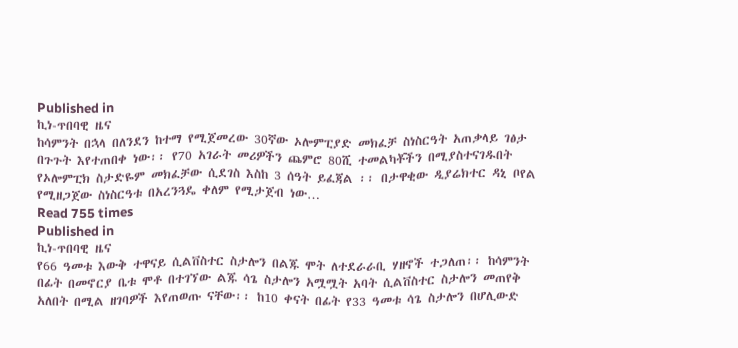Published in
ኪነ-ጥበባዊ ዜና
ከሳምንት በኋላ በለንደን ከተማ የሚጀመረው 30ኛው ኦሎምፒያድ መክፈቻ ስነስርዓት አጠቃላይ ገፅታ በጉጉት እየተጠበቀ ነው፡፡ የ70 አገራት መሪዎችን ጨምሮ 80ሺ ተመልካቾችን በሚያስተናገዱበት የኦሎምፒክ ስታድዬም መክፈቻው ሲደገስ እስከ 3 ሰዓት ይፈጃል ፡፡ በታዋቂው ዲያሬክተር ዳኒ ቦየል የሚዘጋጀው ስነስርዓቱ በአረንጓዴ ቀለም የሚታጀብ ነው…
Read 755 times
Published in
ኪነ-ጥበባዊ ዜና
የ66 ዓመቱ እውቅ ተዋናይ ሲልቨስተር ስታሎን በልጁ ሞት ለተደራራቢ ሃዘኖች ተጋለጠ፡፡ ከሳምንት በፊት በመኖርያ ቤቱ ሞቶ በተገኘው ልጁ ሳጌ ስታሎን አሟሟት አባት ሲልቨስተር ስታሎን መጠየቅ አለበት በሚል ዘገባዎች እየጠወጡ ናቸው፡፡ ከ10 ቀናት በፊት የ33 ዓመቱ ሳጌ ስታሎን በሆሊውድ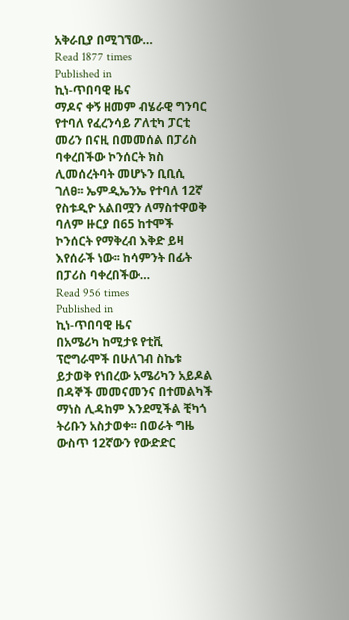አቅራቢያ በሚገኘው…
Read 1877 times
Published in
ኪነ-ጥበባዊ ዜና
ማዶና ቀኝ ዘመም ብሄራዊ ግንባር የተባለ የፈረንሳይ ፖለቲካ ፓርቲ መሪን በናዚ በመመሰል በፓሪስ ባቀረበችው ኮንሰርት ክስ ሊመሰረትባት መሆኑን ቢቢሲ ገለፀ፡፡ ኤምዲኤንኤ የተባለ 12ኛ የስቱዲዮ አልበሟን ለማስተዋወቅ ባለም ዙርያ በ65 ከተሞች ኮንሰርት የማቅረብ እቅድ ይዛ እየሰራች ነው፡፡ ከሳምንት በፊት በፓሪስ ባቀረበችው…
Read 956 times
Published in
ኪነ-ጥበባዊ ዜና
በአሜሪካ ከሚታዩ የቲቪ ፕሮግራሞች በሁለገብ ስኬቱ ይታወቅ የነበረው አሜሪካን አይዶል በዳኞች መመናመንና በተመልካች ማነስ ሊዳከም እንደሚችል ቺካጎ ትሪቡን አስታወቀ፡፡ በወራት ግዜ ውስጥ 12ኛውን የውድድር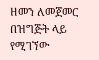ዘመን ለመጀመር በዝግጅት ላይ የሚገኘው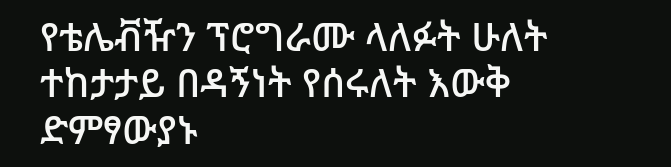የቴሌቭዥን ፕሮግራሙ ላለፉት ሁለት ተከታታይ በዳኝነት የሰሩለት እውቅ ድምፃውያኑ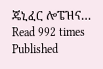ጄኒፈር ሎፔዝና…
Read 992 times
Published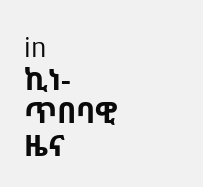in
ኪነ-ጥበባዊ ዜና